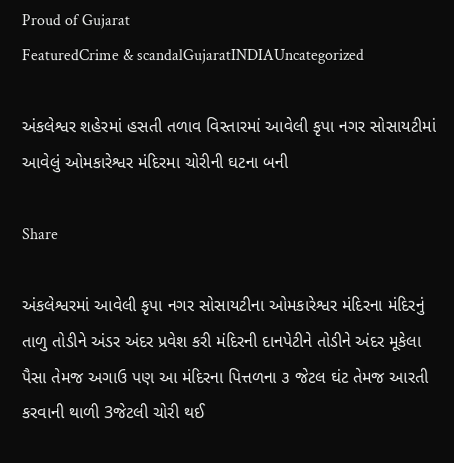Proud of Gujarat
FeaturedCrime & scandalGujaratINDIAUncategorized

અંકલેશ્વર શહેરમાં હસતી તળાવ વિસ્તારમાં આવેલી કૃપા નગર સોસાયટીમાં આવેલું ઓમકારેશ્વર મંદિરમા ચોરીની ઘટના બની

Share

અંકલેશ્વરમાં આવેલી કૃપા નગર સોસાયટીના ઓમકારેશ્વર મંદિરના મંદિરનું તાળુ તોડીને અંડર અંદર પ્રવેશ કરી મંદિરની દાનપેટીને તોડીને અંદર મૂકેલા પૈસા તેમજ અગાઉ પણ આ મંદિરના પિત્તળના ૩ જેટલ ઘંટ તેમજ આરતી કરવાની થાળી 3જેટલી ચોરી થઈ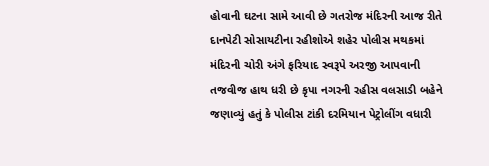હોવાની ઘટના સામે આવી છે ગતરોજ મંદિરની આજ રીતે દાનપેટી સોસાયટીના રહીશોએ શહેર પોલીસ મથકમાં મંદિરની ચોરી અંગે ફરિયાદ સ્વરૂપે અરજી આપવાની તજવીજ હાથ ધરી છે કૃપા નગરની રહીસ વલસાડી બહેને જણાવ્યું હતું કે પોલીસ ટાંકી દરમિયાન પેટ્રોલીંગ વધારી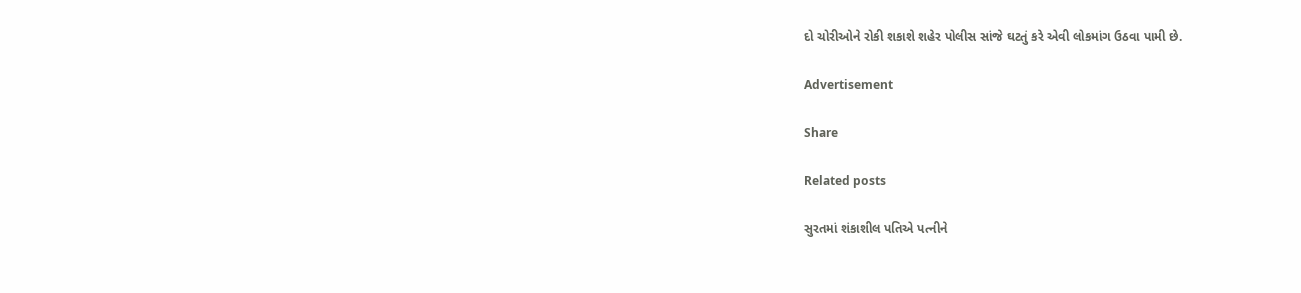દો ચોરીઓને રોકી શકાશે શહેર પોલીસ સાંજે ઘટતું કરે એવી લોકમાંગ ઉઠવા પામી છે.

Advertisement

Share

Related posts

સુરતમાં શંકાશીલ પતિએ પત્નીને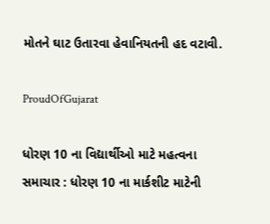મોતને ઘાટ ઉતારવા હેવાનિયતની હદ વટાવી.

ProudOfGujarat

ધોરણ 10 ના વિદ્યાર્થીઓ માટે મહત્વના સમાચાર : ધોરણ 10 ના માર્કશીટ માટેની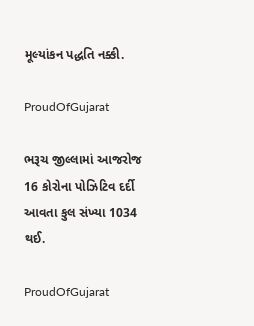મૂલ્યાંકન પદ્ધતિ નક્કી.

ProudOfGujarat

ભરૂચ જીલ્લામાં આજરોજ 16 કોરોના પોઝિટિવ દર્દી આવતા કુલ સંખ્યા 1034 થઈ.

ProudOfGujarat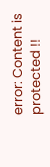error: Content is protected !!